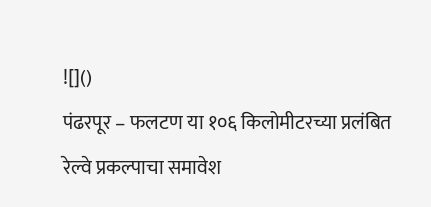![]()
पंढरपूर – फलटण या १०६ किलोमीटरच्या प्रलंबित रेल्वे प्रकल्पाचा समावेश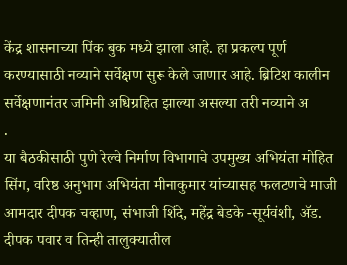केंद्र शासनाच्या पिंक बुक मध्ये झाला आहे. हा प्रकल्प पूर्ण करण्यासाठी नव्याने सर्वेक्षण सुरू केले जाणार आहे. ब्रिटिश कालीन सर्वेक्षणानंतर जमिनी अधिग्रहित झाल्या असल्या तरी नव्याने अ
.
या बैठकीसाठी पुणे रेल्वे निर्माण विभागाचे उपमुख्य अभियंता मोहित सिंग, वरिष्ठ अनुभाग अभियंता मीनाकुमार यांच्यासह फलटणचे माजी आमदार दीपक चव्हाण, संभाजी शिंदे, महेंद्र बेडके -सूर्यवंशी, ॲड. दीपक पवार व तिन्ही तालुक्यातील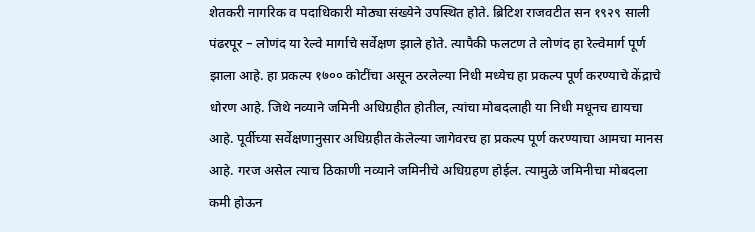शेतकरी नागरिक व पदाधिकारी मोठ्या संख्येने उपस्थित होते. ब्रिटिश राजवटीत सन १९२९ साली पंढरपूर – लोणंद या रेल्वे मार्गाचे सर्वेक्षण झाले होते. त्यापैकी फलटण ते लोणंद हा रेल्वेमार्ग पूर्ण झाला आहे. हा प्रकल्प १७०० कोटींचा असून ठरलेल्या निधी मध्येच हा प्रकल्प पूर्ण करण्याचे केंद्राचे धोरण आहे. जिथे नव्याने जमिनी अधिग्रहीत होतील, त्यांचा मोबदलाही या निधी मधूनच द्यायचा आहे. पूर्वीच्या सर्वेक्षणानुसार अधिग्रहीत केलेल्या जागेवरच हा प्रकल्प पूर्ण करण्याचा आमचा मानस आहे. गरज असेल त्याच ठिकाणी नव्याने जमिनीचे अधिग्रहण होईल. त्यामुळे जमिनीचा मोबदला कमी होऊन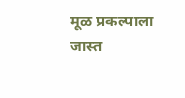मूळ प्रकल्पाला जास्त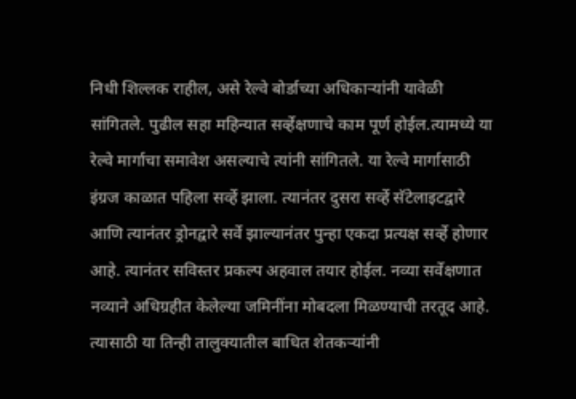निधी शिल्लक राहील, असे रेल्वे बोर्डाच्या अधिकाऱ्यांनी यावेळी सांगितले. पुढील सहा महिन्यात सर्व्हेक्षणाचे काम पूर्ण होईल.त्यामध्ये या रेल्वे मार्गाचा समावेश असल्याचे त्यांनी सांगितले. या रेल्वे मार्गासाठी इंग्रज काळात पहिला सर्व्हे झाला. त्यानंतर दुसरा सर्व्हे सॅटेलाइटद्वारे आणि त्यानंतर ड्रोनद्वारे सर्वे झाल्यानंतर पुन्हा एकदा प्रत्यक्ष सर्व्हे होणार आहे. त्यानंतर सविस्तर प्रकल्प अहवाल तयार होईल. नव्या सर्वेक्षणात नव्याने अधिग्रहीत केलेल्या जमिनींना मोबदला मिळण्याची तरतूद आहे. त्यासाठी या तिन्ही तालुक्यातील बाधित शेतकऱ्यांनी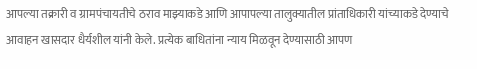आपल्या तक्रारी व ग्रामपंचायतीचे ठराव माझ्याकडे आणि आपापल्या तालुक्यातील प्रांताधिकारी यांच्याकडे देण्याचे आवाहन खासदार धैर्यशील यांनी केले. प्रत्येक बाधितांना न्याय मिळवून देण्यासाठी आपण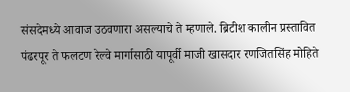संसदेमध्ये आवाज उठवणारा असल्याचे ते म्हणाले. ब्रिटीश कालीन प्रस्तावित पंढरपूर ते फलटण रेल्वे मार्गासाठी यापूर्वी माजी खासदार रणजितसिंह मोहिते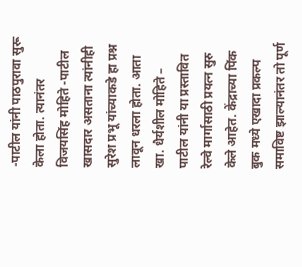-पाटील यांनी पाठपुरावा सुरू केला होता. त्यानंतर विजयसिंह मोहिते -पाटील खासदार असताना त्यांनीही सुरेश प्रभू यांच्याकडे हा प्रश्न लावून धरला होता. आता खा. धैर्यशील मोहिते – पाटील यांनी या प्रस्तावित रेल्वे मार्गासाठी प्रयत्न सुरु केले आहेत. केंद्राच्या पिंक बुक मध्ये एखादा प्रकल्प समाविष्ट झाल्यानंतर तो पूर्ण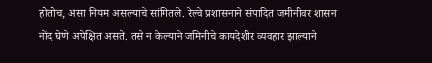होतोच, असा नियम असल्याचे सांगितले. रेल्वे प्रशासनाने संपादित जमीनीवर शासन नोंद घेणे अपेक्षित असते. तसे न केल्याने जमिनीचे कायदेशीर व्यवहार झाल्याने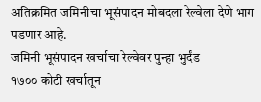अतिक्रमित जमिनीचा भूसंपादन मोबदला रेल्वेला देणे भाग पडणार आहे.
जमिनी भूसंपादन खर्चाचा रेल्वेवर पुन्हा भुर्दंड
१७०० कोटी खर्चातून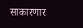साकारणार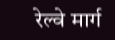रेल्वे मार्ग